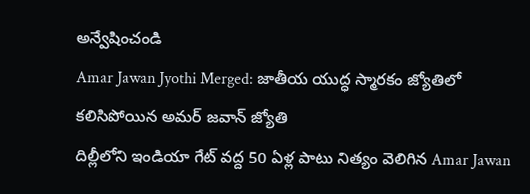అన్వేషించండి
Amar Jawan Jyothi Merged: జాతీయ యుద్ధ స్మారకం జ్యోతిలో కలిసిపోయిన అమర్ జవాన్ జ్యోతి
దిల్లీలోని ఇండియా గేట్ వద్ద 50 ఏళ్ల పాటు నిత్యం వెలిగిన Amar Jawan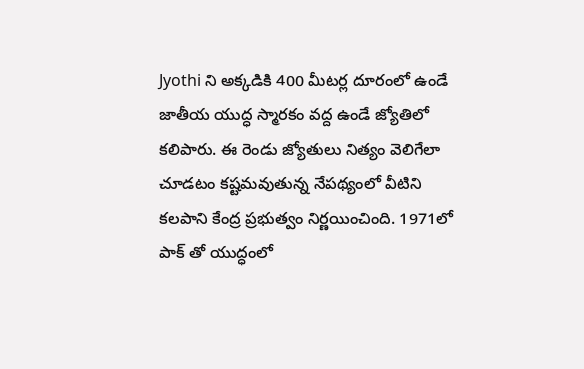Jyothi ని అక్కడికి 400 మీటర్ల దూరంలో ఉండే జాతీయ యుద్ధ స్మారకం వద్ద ఉండే జ్యోతిలో కలిపారు. ఈ రెండు జ్యోతులు నిత్యం వెలిగేలా చూడటం కష్టమవుతున్న నేపథ్యంలో వీటిని కలపాని కేంద్ర ప్రభుత్వం నిర్ణయించింది. 1971లో పాక్ తో యుద్ధంలో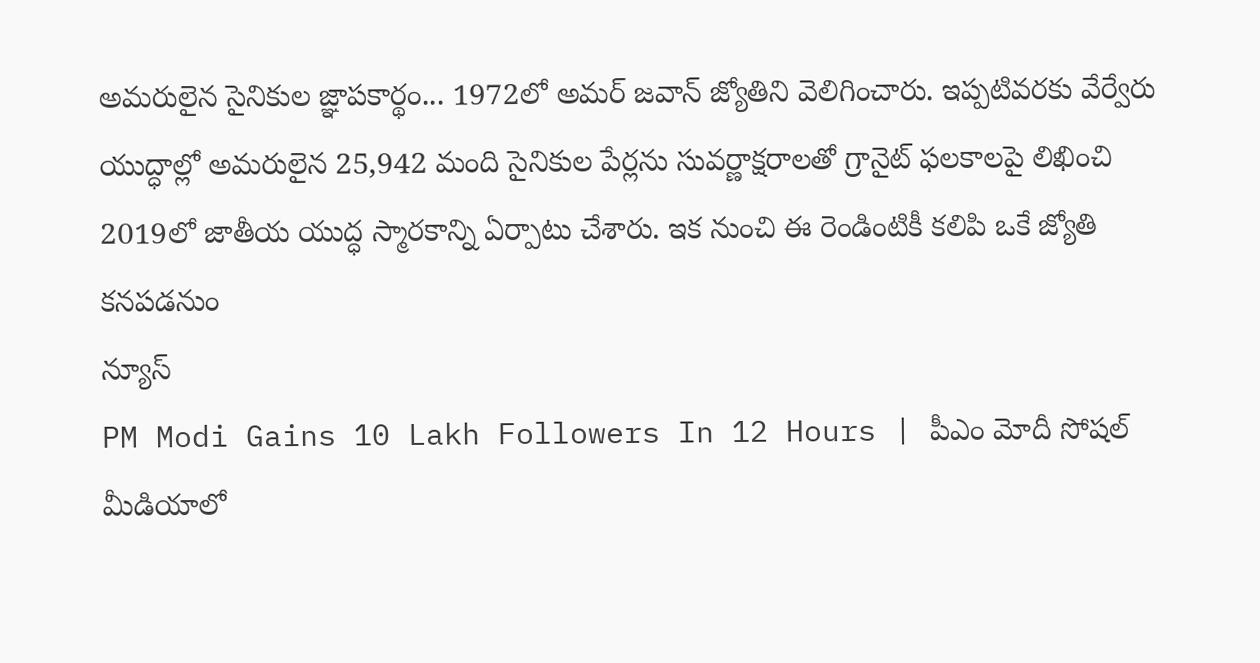అమరులైన సైనికుల జ్ఞాపకార్థం... 1972లో అమర్ జవాన్ జ్యోతిని వెలిగించారు. ఇప్పటివరకు వేర్వేరు యుద్ధాల్లో అమరులైన 25,942 మంది సైనికుల పేర్లను సువర్ణాక్షరాలతో గ్రానైట్ ఫలకాలపై లిఖించి 2019లో జాతీయ యుద్ధ స్మారకాన్ని ఏర్పాటు చేశారు. ఇక నుంచి ఈ రెండింటికీ కలిపి ఒకే జ్యోతి కనపడనుం
న్యూస్
PM Modi Gains 10 Lakh Followers In 12 Hours | పీఎం మోదీ సోషల్ మీడియాలో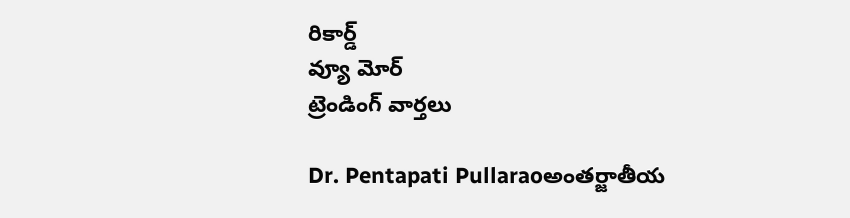రికార్డ్
వ్యూ మోర్
ట్రెండింగ్ వార్తలు

Dr. Pentapati Pullaraoఅంతర్జాతీయ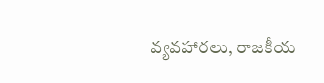వ్యవహారలు, రాజకీయ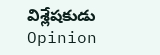విశ్లేషకుడు
Opinion